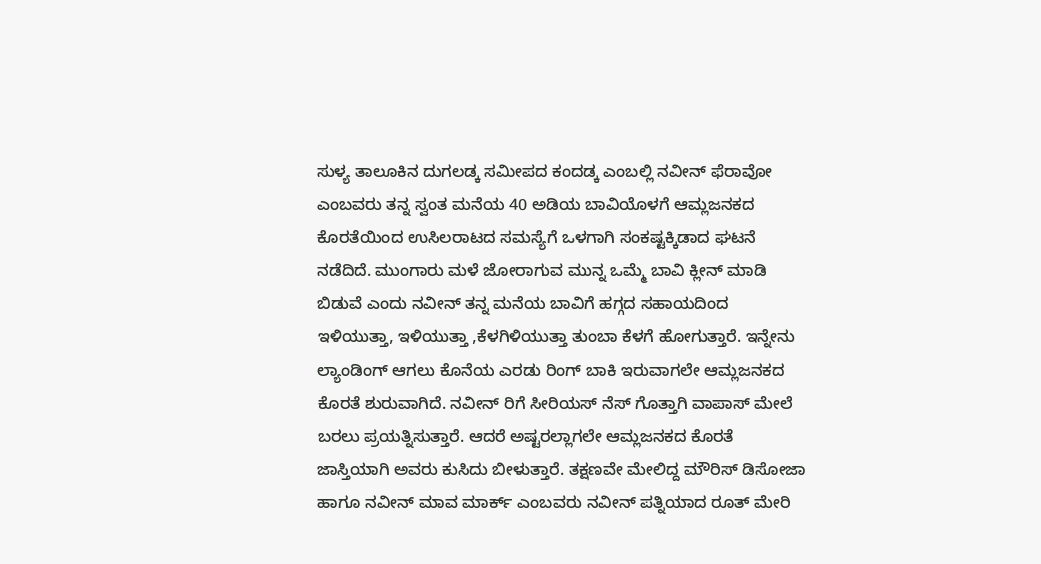ಸುಳ್ಯ ತಾಲೂಕಿನ ದುಗಲಡ್ಕ ಸಮೀಪದ ಕಂದಡ್ಕ ಎಂಬಲ್ಲಿ ನವೀನ್ ಫೆರಾವೋ ಎಂಬವರು ತನ್ನ ಸ್ವಂತ ಮನೆಯ 40 ಅಡಿಯ ಬಾವಿಯೊಳಗೆ ಆಮ್ಲಜನಕದ ಕೊರತೆಯಿಂದ ಉಸಿಲರಾಟದ ಸಮಸ್ಯೆಗೆ ಒಳಗಾಗಿ ಸಂಕಷ್ಟಕ್ಕಿಡಾದ ಘಟನೆ ನಡೆದಿದೆ. ಮುಂಗಾರು ಮಳೆ ಜೋರಾಗುವ ಮುನ್ನ ಒಮ್ಮೆ ಬಾವಿ ಕ್ಲೀನ್ ಮಾಡಿ ಬಿಡುವೆ ಎಂದು ನವೀನ್ ತನ್ನ ಮನೆಯ ಬಾವಿಗೆ ಹಗ್ಗದ ಸಹಾಯದಿಂದ ಇಳಿಯುತ್ತಾ, ಇಳಿಯುತ್ತಾ ,ಕೆಳಗಿಳಿಯುತ್ತಾ ತುಂಬಾ ಕೆಳಗೆ ಹೋಗುತ್ತಾರೆ. ಇನ್ನೇನು ಲ್ಯಾಂಡಿಂಗ್ ಆಗಲು ಕೊನೆಯ ಎರಡು ರಿಂಗ್ ಬಾಕಿ ಇರುವಾಗಲೇ ಆಮ್ಲಜನಕದ ಕೊರತೆ ಶುರುವಾಗಿದೆ. ನವೀನ್ ರಿಗೆ ಸೀರಿಯಸ್ ನೆಸ್ ಗೊತ್ತಾಗಿ ವಾಪಾಸ್ ಮೇಲೆ ಬರಲು ಪ್ರಯತ್ನಿಸುತ್ತಾರೆ. ಆದರೆ ಅಷ್ಟರಲ್ಲಾಗಲೇ ಆಮ್ಲಜನಕದ ಕೊರತೆ ಜಾಸ್ತಿಯಾಗಿ ಅವರು ಕುಸಿದು ಬೀಳುತ್ತಾರೆ. ತಕ್ಷಣವೇ ಮೇಲಿದ್ದ ಮೌರಿಸ್ ಡಿಸೋಜಾ ಹಾಗೂ ನವೀನ್ ಮಾವ ಮಾರ್ಕ್ ಎಂಬವರು ನವೀನ್ ಪತ್ನಿಯಾದ ರೂತ್ ಮೇರಿ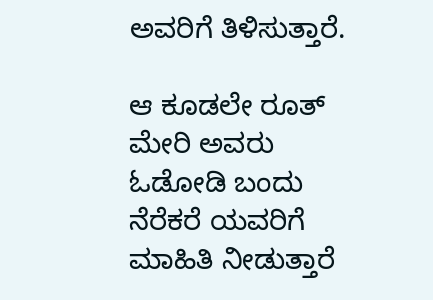ಅವರಿಗೆ ತಿಳಿಸುತ್ತಾರೆ.

ಆ ಕೂಡಲೇ ರೂತ್ ಮೇರಿ ಅವರು ಓಡೋಡಿ ಬಂದು ನೆರೆಕರೆ ಯವರಿಗೆ ಮಾಹಿತಿ ನೀಡುತ್ತಾರೆ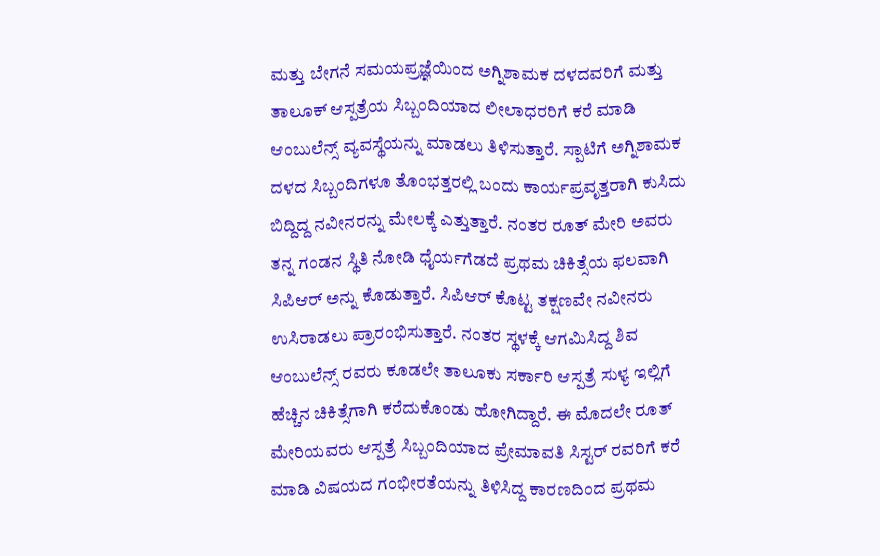ಮತ್ತು ಬೇಗನೆ ಸಮಯಪ್ರಜ್ಞೆಯಿಂದ ಅಗ್ನಿಶಾಮಕ ದಳದವರಿಗೆ ಮತ್ತು ತಾಲೂಕ್ ಆಸ್ಪತ್ರೆಯ ಸಿಬ್ಬಂದಿಯಾದ ಲೀಲಾಧರರಿಗೆ ಕರೆ ಮಾಡಿ ಆಂಬುಲೆನ್ಸ್ ವ್ಯವಸ್ಥೆಯನ್ನು ಮಾಡಲು ತಿಳಿಸುತ್ತಾರೆ. ಸ್ಪಾಟಿಗೆ ಅಗ್ನಿಶಾಮಕ ದಳದ ಸಿಬ್ಬಂದಿಗಳೂ ತೊಂಭತ್ತರಲ್ಲಿ ಬಂದು ಕಾರ್ಯಪ್ರವೃತ್ತರಾಗಿ ಕುಸಿದು ಬಿದ್ದಿದ್ದ ನವೀನರನ್ನು ಮೇಲಕ್ಕೆ ಎತ್ತುತ್ತಾರೆ. ನಂತರ ರೂತ್ ಮೇರಿ ಅವರು ತನ್ನ ಗಂಡನ ಸ್ಥಿತಿ ನೋಡಿ ಧೈರ್ಯಗೆಡದೆ ಪ್ರಥಮ ಚಿಕಿತ್ಸೆಯ ಫಲವಾಗಿ ಸಿಪಿಆರ್ ಅನ್ನು ಕೊಡುತ್ತಾರೆ. ಸಿಪಿಆರ್ ಕೊಟ್ಟ ತಕ್ಷಣವೇ ನವೀನರು ಉಸಿರಾಡಲು ಪ್ರಾರಂಭಿಸುತ್ತಾರೆ. ನಂತರ ಸ್ಥಳಕ್ಕೆ ಆಗಮಿಸಿದ್ದ ಶಿವ ಆಂಬುಲೆನ್ಸ್ ರವರು ಕೂಡಲೇ ತಾಲೂಕು ಸರ್ಕಾರಿ ಆಸ್ಪತ್ರೆ ಸುಳ್ಯ ಇಲ್ಲಿಗೆ ಹೆಚ್ಚಿನ ಚಿಕಿತ್ಸೆಗಾಗಿ ಕರೆದುಕೊಂಡು ಹೋಗಿದ್ದಾರೆ. ಈ ಮೊದಲೇ ರೂತ್ ಮೇರಿಯವರು ಆಸ್ಪತ್ರೆ ಸಿಬ್ಬಂದಿಯಾದ ಪ್ರೇಮಾವತಿ ಸಿಸ್ಟರ್ ರವರಿಗೆ ಕರೆ ಮಾಡಿ ವಿಷಯದ ಗಂಭೀರತೆಯನ್ನು ತಿಳಿಸಿದ್ದ ಕಾರಣದಿಂದ ಪ್ರಥಮ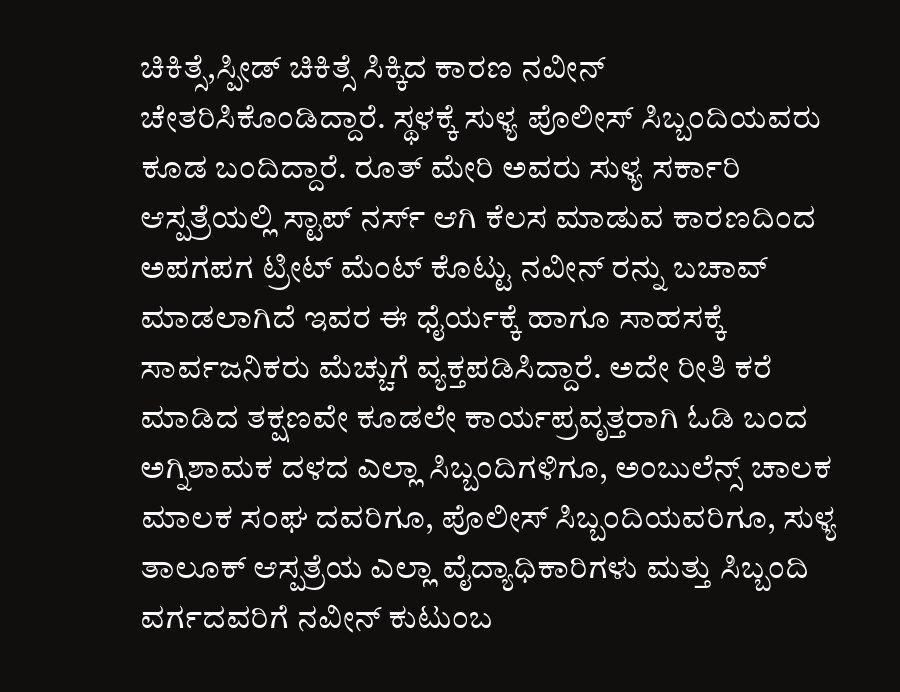ಚಿಕಿತ್ಸೆ,ಸ್ಪೀಡ್ ಚಿಕಿತ್ಸೆ ಸಿಕ್ಕಿದ ಕಾರಣ ನವೀನ್ ಚೇತರಿಸಿಕೊಂಡಿದ್ದಾರೆ. ಸ್ಥಳಕ್ಕೆ ಸುಳ್ಯ ಪೊಲೀಸ್ ಸಿಬ್ಬಂದಿಯವರು ಕೂಡ ಬಂದಿದ್ದಾರೆ. ರೂತ್ ಮೇರಿ ಅವರು ಸುಳ್ಯ ಸರ್ಕಾರಿ ಆಸ್ಪತ್ರೆಯಲ್ಲಿ ಸ್ಟಾಪ್ ನರ್ಸ್ ಆಗಿ ಕೆಲಸ ಮಾಡುವ ಕಾರಣದಿಂದ ಅಪಗಪಗ ಟ್ರೀಟ್ ಮೆಂಟ್ ಕೊಟ್ಟು ನವೀನ್ ರನ್ನು ಬಚಾವ್ ಮಾಡಲಾಗಿದೆ ಇವರ ಈ ಧೈರ್ಯಕ್ಕೆ ಹಾಗೂ ಸಾಹಸಕ್ಕೆ ಸಾರ್ವಜನಿಕರು ಮೆಚ್ಚುಗೆ ವ್ಯಕ್ತಪಡಿಸಿದ್ದಾರೆ. ಅದೇ ರೀತಿ ಕರೆ ಮಾಡಿದ ತಕ್ಷಣವೇ ಕೂಡಲೇ ಕಾರ್ಯಪ್ರವೃತ್ತರಾಗಿ ಓಡಿ ಬಂದ ಅಗ್ನಿಶಾಮಕ ದಳದ ಎಲ್ಲಾ ಸಿಬ್ಬಂದಿಗಳಿಗೂ, ಅಂಬುಲೆನ್ಸ್ ಚಾಲಕ ಮಾಲಕ ಸಂಘ ದವರಿಗೂ, ಪೊಲೀಸ್ ಸಿಬ್ಬಂದಿಯವರಿಗೂ, ಸುಳ್ಯ ತಾಲೂಕ್ ಆಸ್ಪತ್ರೆಯ ಎಲ್ಲಾ ವೈದ್ಯಾಧಿಕಾರಿಗಳು ಮತ್ತು ಸಿಬ್ಬಂದಿ ವರ್ಗದವರಿಗೆ ನವೀನ್ ಕುಟುಂಬ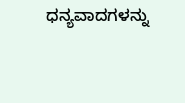ಧನ್ಯವಾದಗಳನ್ನು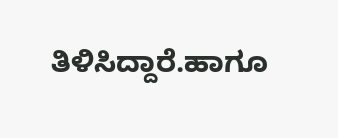ತಿಳಿಸಿದ್ದಾರೆ.ಹಾಗೂ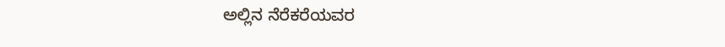ಅಲ್ಲಿನ ನೆರೆಕರೆಯವರ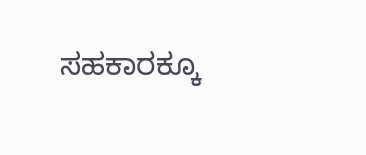ಸಹಕಾರಕ್ಕೂ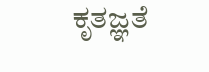ಕೃತಜ್ಞತೆ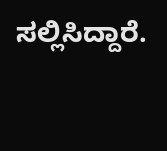ಸಲ್ಲಿಸಿದ್ದಾರೆ.